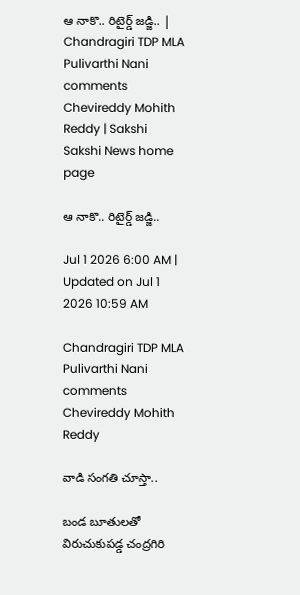ఆ నాకొ.. రిటైర్డ్‌ జడ్జి.. | Chandragiri TDP MLA Pulivarthi Nani comments Chevireddy Mohith Reddy | Sakshi
Sakshi News home page

ఆ నాకొ.. రిటైర్డ్‌ జడ్జి..

Jul 1 2026 6:00 AM | Updated on Jul 1 2026 10:59 AM

Chandragiri TDP MLA Pulivarthi Nani comments Chevireddy Mohith Reddy

వాడి సంగతి చూస్తా..

బండ బూతులతో విరుచుకుపడ్డ చంద్రగిరి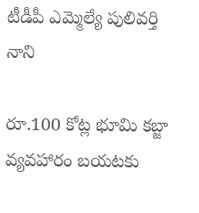టీడీపీ ఎమ్మెల్యే పులివర్తి నాని

రూ.100 కోట్ల భూమి కబ్జా వ్యవహారం బయటకు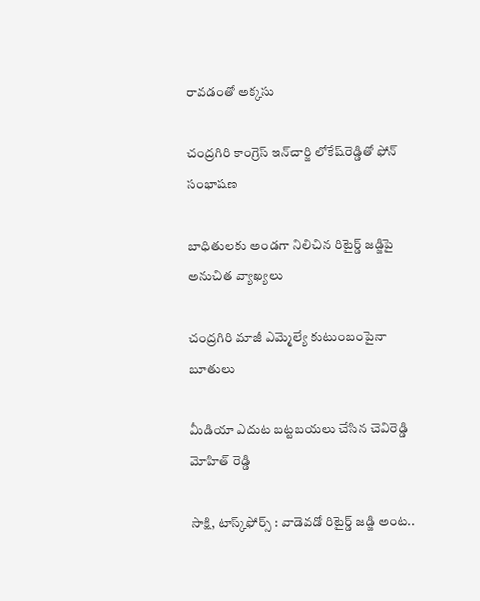రావడంతో అక్కసు

చంద్రగిరి కాంగ్రెస్‌ ఇన్‌చార్జి లోకేష్‌రెడ్డితో ఫోన్‌ సంభాషణ

బాధితులకు అండగా నిలిచిన రిటైర్డ్‌ జడ్జిపై అనుచిత వ్యాఖ్యలు

చంద్రగిరి మాజీ ఎమ్మెల్యే కుటుంబంపైనా బూతులు

మీడియా ఎదుట బట్టబయలు చేసిన చెవిరెడ్డి మోహిత్‌ రెడ్డి

సాక్షి, టాస్క్‌ఫోర్స్‌ : వాడెవడో రిటైర్డ్‌ జడ్జి అంట..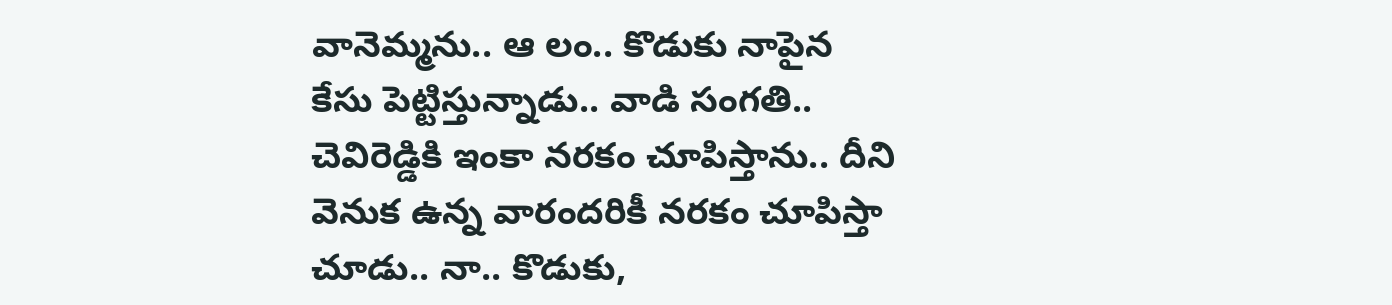వానెమ్మను.. ఆ లం.. కొడుకు నాపైన కేసు పెట్టిస్తున్నాడు.. వాడి సంగతి.. చెవిరెడ్డికి ఇంకా నరకం చూపిస్తాను.. దీని వెనుక ఉన్న వారందరికీ నరకం చూపిస్తా చూడు.. నా.. కొడుకు,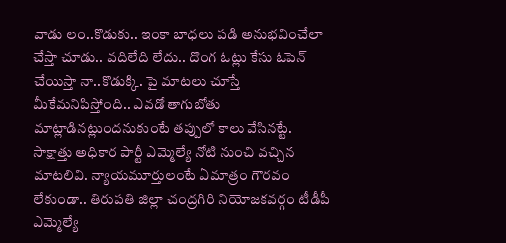వాడు లం..కొడుకు.. ఇంకా బాధలు పడి అనుభవించేలా చేస్తా చూడు.. వదిలేది లేదు.. దొంగ ఓట్లు కేసు ఓపెన్‌ చేయిస్తా నా..కొడుక్కి. పై మాటలు చూస్తే మీకేమనిపిస్తోంది.. ఎవడో తాగుబోతు మాట్లాడినట్లుందనుకుంటే తప్పులో కాలు వేసినట్టే. సాక్షాత్తు అధికార పార్టీ ఎమ్మెల్యే నోటి నుంచి వచ్చిన మాటలివి. న్యాయమూర్తులంటే ఏమాత్రం గౌరవం లేకుండా.. తిరుపతి జిల్లా చంద్రగిరి నియోజకవర్గం టీడీపీ ఎమ్మెల్యే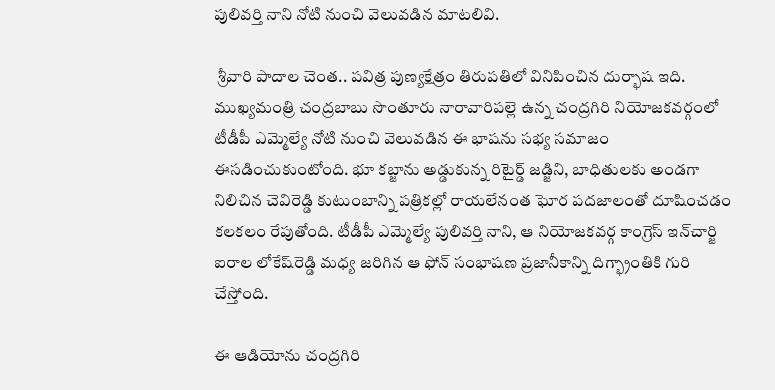పులివర్తి నాని నోటి నుంచి వెలువడిన మాటలివి.

 శ్రీవారి పాదాల చెంత.. పవిత్ర పుణ్యక్షేత్రం తిరుపతిలో వినిపించిన దుర్భాష ఇది. ముఖ్యమంత్రి చంద్రబాబు సొంతూరు నారావారిపల్లె ఉన్న చంద్రగిరి నియోజకవర్గంలో టీడీపీ ఎమ్మెల్యే నోటి నుంచి వెలువడిన ఈ భాషను సభ్య సమాజం ఈసడించుకుంటోంది. భూ కబ్జాను అడ్డుకున్న రిటైర్డ్‌ జడ్జిని, బాధితులకు అండగా నిలిచిన చెవిరెడ్డి కుటుంబాన్ని పత్రికల్లో రాయలేనంత ఘోర పదజాలంతో దూషించడం కలకలం రేపుతోంది. టీడీపీ ఎమ్మెల్యే పులివర్తి నాని, ఆ నియోజకవర్గ కాంగ్రెస్‌ ఇన్‌చార్జి ఐరాల లోకేష్‌రెడ్డి మధ్య జరిగిన ఆ ఫోన్‌ సంభాషణ ప్రజానీకాన్ని దిగ్భ్రాంతికి గురి చేస్తోంది.

ఈ ఆడియోను చంద్రగిరి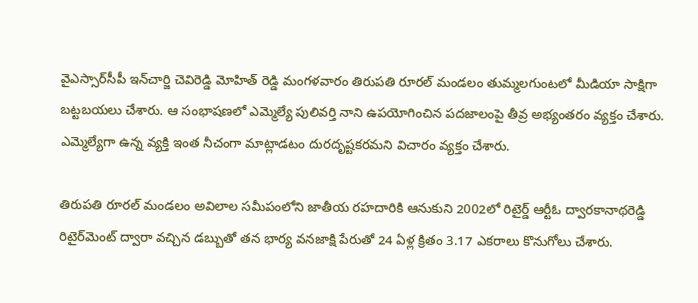వైఎస్సార్‌సీపీ ఇన్‌చార్జి చెవిరెడ్డి మోహిత్‌ రెడ్డి మంగళవారం తిరుపతి రూరల్‌ మండలం తుమ్మలగుంటలో మీడియా సాక్షిగా బట్టబయలు చేశారు. ఆ సంభాషణలో ఎమ్మెల్యే పులివర్తి నాని ఉపయోగించిన పదజాలంపై తీవ్ర అభ్యంతరం వ్యక్తం చేశారు. ఎమ్మెల్యేగా ఉన్న వ్యక్తి ఇంత నీచంగా మాట్లాడటం దురదృష్టకరమని విచారం వ్యక్తం చేశారు.

తిరుపతి రూరల్‌ మండలం అవిలాల సమీపంలోని జాతీయ రహదారికి ఆనుకుని 2002లో రిటైర్డ్‌ ఆర్టీఓ ద్వారకానాథరెడ్డి రిటైర్‌మెంట్‌ ద్వారా వచ్చిన డబ్బుతో తన భార్య వనజాక్షి పేరుతో 24 ఏళ్ల క్రితం 3.17 ఎకరాలు కొనుగోలు చేశారు.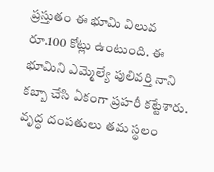ప్రస్తుతం ఈ భూమి విలువ రూ.100 కోట్లు ఉంటుంది. ఈ భూమిని ఎమ్మెల్యే పులివర్తి నాని కబ్బా చేసి ఏకంగా ప్రహరీ కట్టేశారు. వృద్ధ దంపతులు తమ స్థలం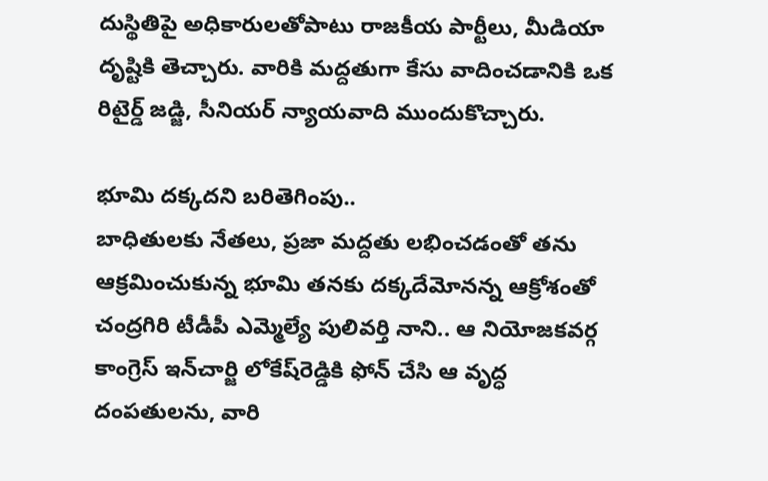దుస్థితిపై అధికారులతోపాటు రాజకీయ పార్టీలు, మీడియా దృష్టికి తెచ్చారు. వారికి మద్దతుగా కేసు వాదించడానికి ఒక రిటైర్డ్‌ జడ్జి, సీనియర్‌ న్యాయవాది ముందుకొచ్చారు.

భూమి దక్కదని బరితెగింపు..
బాధితులకు నేతలు, ప్రజా మద్దతు లభించడంతో తను ఆక్రమించుకున్న భూమి తనకు దక్కదేమోనన్న ఆక్రోశంతో చంద్రగిరి టీడీపీ ఎమ్మెల్యే పులివర్తి నాని.. ఆ నియోజకవర్గ కాంగ్రెస్‌ ఇన్‌చార్జి లోకేష్‌రెడ్డికి ఫోన్‌ చేసి ఆ వృద్ధ దంపతులను, వారి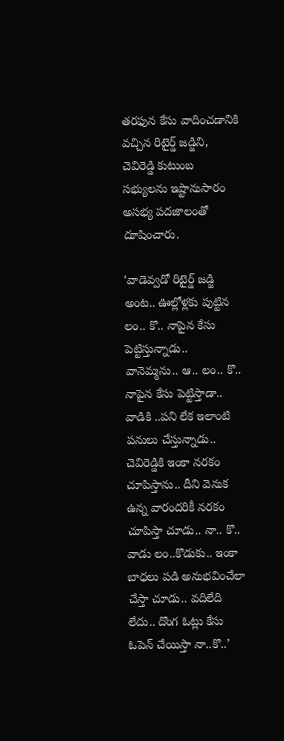తరఫున కేసు వాదించడానికి వచ్చిన రిటైర్డ్‌ జడ్జిని, చెవిరెడ్డి కుటుంబ సభ్యులను ఇష్టానుసారం అసభ్య పదజాలంతో దూషించారు.

‘వాడెవ్వడో రిటైర్డ్‌ జడ్జి అంట.. ఊల్లోళ్లకు పుట్టిన లం.. కొ.. నాపైన కేసు పెట్టిస్తున్నాడు.. వానెమ్మను.. ఆ.. లం.. కొ.. నాపైన కేసు పెట్టిస్తాడా.. వాడికి ..పని లేక ఇలాంటి పనులు చేస్తున్నాడు.. చెవిరెడ్డికి ఇంకా నరకం చూపిస్తాను.. దీని వెనుక ఉన్న వారందరికీ నరకం చూపిస్తా చూడు.. నా.. కొ.. వాడు లం..కొడుకు.. ఇంకా బాధలు పడి అనుభవించేలా చేస్తా చూడు.. వదిలేది లేదు.. దొంగ ఓట్లు కేసు ఓపెన్‌ చేయిస్తా నా..కొ..’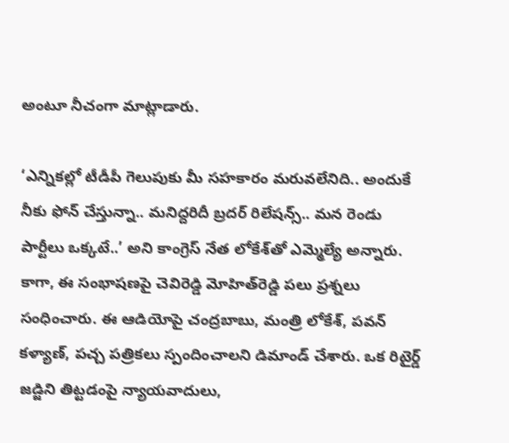అంటూ నీచంగా మాట్లాడారు.

‘ఎన్నికల్లో టీడీపీ గెలుపుకు మీ సహకారం మరువలేనిది.. అందుకే నీకు ఫోన్‌ చేస్తున్నా.. మనిద్దరిదీ బ్రదర్‌ రిలేషన్స్‌.. మన రెండు పార్టీలు ఒక్కటే..’ అని కాంగ్రెస్‌ నేత లోకేశ్‌తో ఎమ్మెల్యే అన్నారు. కాగా, ఈ సంభాషణపై చెవిరెడ్డి మోహిత్‌రెడ్డి పలు ప్రశ్నలు సంధించారు. ఈ ఆడియోపై చంద్రబాబు, మంత్రి లోకేశ్, పవన్‌ కళ్యాణ్, పచ్చ పత్రికలు స్పందించాలని డిమాండ్‌ చేశారు. ఒక రిటైర్డ్‌ జడ్జిని తిట్టడంపై న్యాయవాదులు,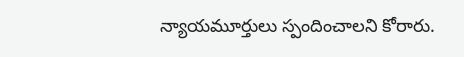న్యాయమూర్తులు స్పందించాలని కోరారు.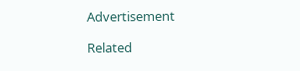Advertisement

Related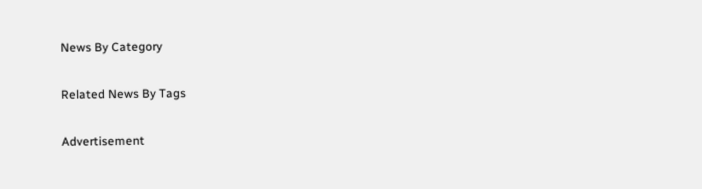News By Category

Related News By Tags

Advertisement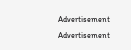Advertisement
Advertisement